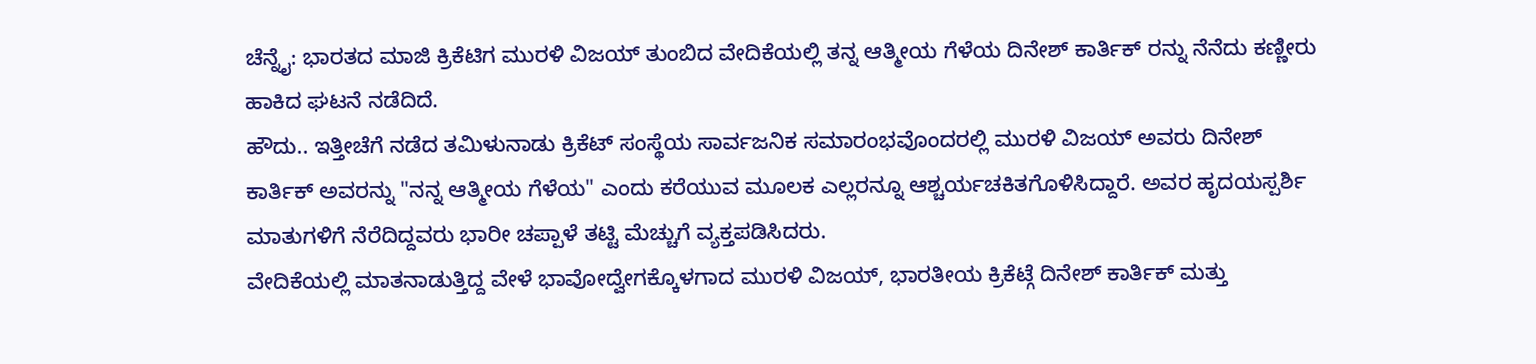ಚೆನ್ನೈ: ಭಾರತದ ಮಾಜಿ ಕ್ರಿಕೆಟಿಗ ಮುರಳಿ ವಿಜಯ್ ತುಂಬಿದ ವೇದಿಕೆಯಲ್ಲಿ ತನ್ನ ಆತ್ಮೀಯ ಗೆಳೆಯ ದಿನೇಶ್ ಕಾರ್ತಿಕ್ ರನ್ನು ನೆನೆದು ಕಣ್ಣೀರು ಹಾಕಿದ ಘಟನೆ ನಡೆದಿದೆ.
ಹೌದು.. ಇತ್ತೀಚೆಗೆ ನಡೆದ ತಮಿಳುನಾಡು ಕ್ರಿಕೆಟ್ ಸಂಸ್ಥೆಯ ಸಾರ್ವಜನಿಕ ಸಮಾರಂಭವೊಂದರಲ್ಲಿ ಮುರಳಿ ವಿಜಯ್ ಅವರು ದಿನೇಶ್ ಕಾರ್ತಿಕ್ ಅವರನ್ನು "ನನ್ನ ಆತ್ಮೀಯ ಗೆಳೆಯ" ಎಂದು ಕರೆಯುವ ಮೂಲಕ ಎಲ್ಲರನ್ನೂ ಆಶ್ಚರ್ಯಚಕಿತಗೊಳಿಸಿದ್ದಾರೆ. ಅವರ ಹೃದಯಸ್ಪರ್ಶಿ ಮಾತುಗಳಿಗೆ ನೆರೆದಿದ್ದವರು ಭಾರೀ ಚಪ್ಪಾಳೆ ತಟ್ಟಿ ಮೆಚ್ಚುಗೆ ವ್ಯಕ್ತಪಡಿಸಿದರು.
ವೇದಿಕೆಯಲ್ಲಿ ಮಾತನಾಡುತ್ತಿದ್ದ ವೇಳೆ ಭಾವೋದ್ವೇಗಕ್ಕೊಳಗಾದ ಮುರಳಿ ವಿಜಯ್, ಭಾರತೀಯ ಕ್ರಿಕೆಟ್ಗೆ ದಿನೇಶ್ ಕಾರ್ತಿಕ್ ಮತ್ತು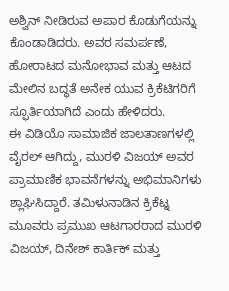ಅಶ್ವಿನ್ ನೀಡಿರುವ ಅಪಾರ ಕೊಡುಗೆಯನ್ನು ಕೊಂಡಾಡಿದರು. ಅವರ ಸಮರ್ಪಣೆ, ಹೋರಾಟದ ಮನೋಭಾವ ಮತ್ತು ಆಟದ ಮೇಲಿನ ಬದ್ಧತೆ ಅನೇಕ ಯುವ ಕ್ರಿಕೆಟಿಗರಿಗೆ ಸ್ಫೂರ್ತಿಯಾಗಿದೆ ಎಂದು ಹೇಳಿದರು.
ಈ ವಿಡಿಯೊ ಸಾಮಾಜಿಕ ಜಾಲತಾಣಗಳಲ್ಲಿ ವೈರಲ್ ಆಗಿದ್ದು, ಮುರಳಿ ವಿಜಯ್ ಅವರ ಪ್ರಾಮಾಣಿಕ ಭಾವನೆಗಳನ್ನು ಅಭಿಮಾನಿಗಳು ಶ್ಲಾಘಿಸಿದ್ದಾರೆ. ತಮಿಳುನಾಡಿನ ಕ್ರಿಕೆಟ್ನ ಮೂವರು ಪ್ರಮುಖ ಆಟಗಾರರಾದ ಮುರಳಿ ವಿಜಯ್, ದಿನೇಶ್ ಕಾರ್ತಿಕ್ ಮತ್ತು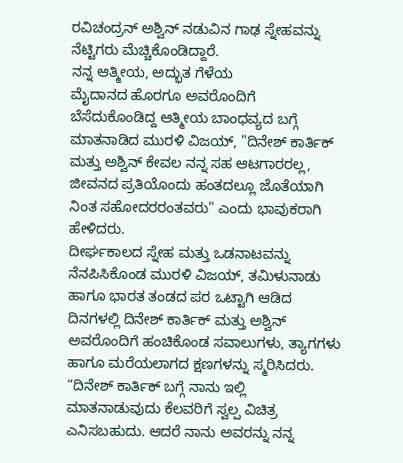ರವಿಚಂದ್ರನ್ ಅಶ್ವಿನ್ ನಡುವಿನ ಗಾಢ ಸ್ನೇಹವನ್ನು ನೆಟ್ಟಿಗರು ಮೆಚ್ಚಿಕೊಂಡಿದ್ದಾರೆ.
ನನ್ನ ಆತ್ಮೀಯ, ಅದ್ಭುತ ಗೆಳೆಯ
ಮೈದಾನದ ಹೊರಗೂ ಅವರೊಂದಿಗೆ ಬೆಸೆದುಕೊಂಡಿದ್ದ ಆತ್ಮೀಯ ಬಾಂಧವ್ಯದ ಬಗ್ಗೆ ಮಾತನಾಡಿದ ಮುರಳಿ ವಿಜಯ್, "ದಿನೇಶ್ ಕಾರ್ತಿಕ್ ಮತ್ತು ಅಶ್ವಿನ್ ಕೇವಲ ನನ್ನ ಸಹ ಆಟಗಾರರಲ್ಲ, ಜೀವನದ ಪ್ರತಿಯೊಂದು ಹಂತದಲ್ಲೂ ಜೊತೆಯಾಗಿ ನಿಂತ ಸಹೋದರರಂತವರು" ಎಂದು ಭಾವುಕರಾಗಿ ಹೇಳಿದರು.
ದೀರ್ಘಕಾಲದ ಸ್ನೇಹ ಮತ್ತು ಒಡನಾಟವನ್ನು ನೆನಪಿಸಿಕೊಂಡ ಮುರಳಿ ವಿಜಯ್, ತಮಿಳುನಾಡು ಹಾಗೂ ಭಾರತ ತಂಡದ ಪರ ಒಟ್ಟಾಗಿ ಆಡಿದ ದಿನಗಳಲ್ಲಿ ದಿನೇಶ್ ಕಾರ್ತಿಕ್ ಮತ್ತು ಅಶ್ವಿನ್ ಅವರೊಂದಿಗೆ ಹಂಚಿಕೊಂಡ ಸವಾಲುಗಳು, ತ್ಯಾಗಗಳು ಹಾಗೂ ಮರೆಯಲಾಗದ ಕ್ಷಣಗಳನ್ನು ಸ್ಮರಿಸಿದರು.
“ದಿನೇಶ್ ಕಾರ್ತಿಕ್ ಬಗ್ಗೆ ನಾನು ಇಲ್ಲಿ ಮಾತನಾಡುವುದು ಕೆಲವರಿಗೆ ಸ್ವಲ್ಪ ವಿಚಿತ್ರ ಎನಿಸಬಹುದು. ಆದರೆ ನಾನು ಅವರನ್ನು ನನ್ನ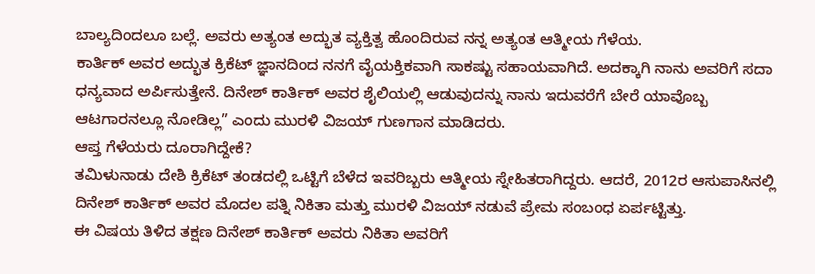ಬಾಲ್ಯದಿಂದಲೂ ಬಲ್ಲೆ. ಅವರು ಅತ್ಯಂತ ಅದ್ಭುತ ವ್ಯಕ್ತಿತ್ವ ಹೊಂದಿರುವ ನನ್ನ ಅತ್ಯಂತ ಆತ್ಮೀಯ ಗೆಳೆಯ.
ಕಾರ್ತಿಕ್ ಅವರ ಅದ್ಭುತ ಕ್ರಿಕೆಟ್ ಜ್ಞಾನದಿಂದ ನನಗೆ ವೈಯಕ್ತಿಕವಾಗಿ ಸಾಕಷ್ಟು ಸಹಾಯವಾಗಿದೆ. ಅದಕ್ಕಾಗಿ ನಾನು ಅವರಿಗೆ ಸದಾ ಧನ್ಯವಾದ ಅರ್ಪಿಸುತ್ತೇನೆ. ದಿನೇಶ್ ಕಾರ್ತಿಕ್ ಅವರ ಶೈಲಿಯಲ್ಲಿ ಆಡುವುದನ್ನು ನಾನು ಇದುವರೆಗೆ ಬೇರೆ ಯಾವೊಬ್ಬ ಆಟಗಾರನಲ್ಲೂ ನೋಡಿಲ್ಲ” ಎಂದು ಮುರಳಿ ವಿಜಯ್ ಗುಣಗಾನ ಮಾಡಿದರು.
ಆಪ್ತ ಗೆಳೆಯರು ದೂರಾಗಿದ್ದೇಕೆ?
ತಮಿಳುನಾಡು ದೇಶಿ ಕ್ರಿಕೆಟ್ ತಂಡದಲ್ಲಿ ಒಟ್ಟಿಗೆ ಬೆಳೆದ ಇವರಿಬ್ಬರು ಆತ್ಮೀಯ ಸ್ನೇಹಿತರಾಗಿದ್ದರು. ಆದರೆ, 2012ರ ಆಸುಪಾಸಿನಲ್ಲಿ ದಿನೇಶ್ ಕಾರ್ತಿಕ್ ಅವರ ಮೊದಲ ಪತ್ನಿ ನಿಕಿತಾ ಮತ್ತು ಮುರಳಿ ವಿಜಯ್ ನಡುವೆ ಪ್ರೇಮ ಸಂಬಂಧ ಏರ್ಪಟ್ಟಿತ್ತು.
ಈ ವಿಷಯ ತಿಳಿದ ತಕ್ಷಣ ದಿನೇಶ್ ಕಾರ್ತಿಕ್ ಅವರು ನಿಕಿತಾ ಅವರಿಗೆ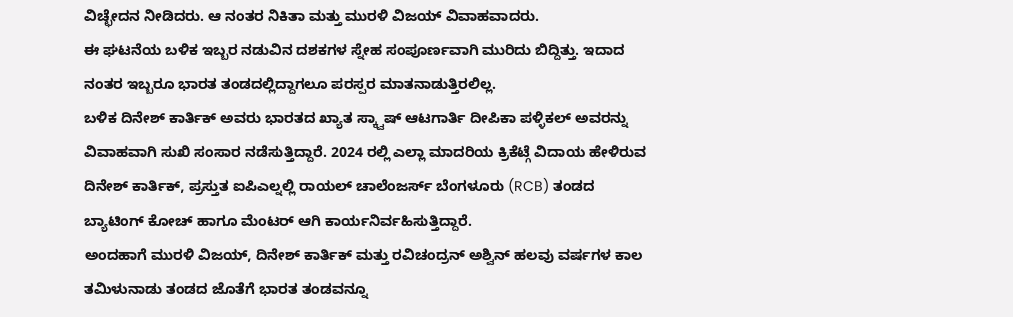ವಿಚ್ಛೇದನ ನೀಡಿದರು. ಆ ನಂತರ ನಿಕಿತಾ ಮತ್ತು ಮುರಳಿ ವಿಜಯ್ ವಿವಾಹವಾದರು.
ಈ ಘಟನೆಯ ಬಳಿಕ ಇಬ್ಬರ ನಡುವಿನ ದಶಕಗಳ ಸ್ನೇಹ ಸಂಪೂರ್ಣವಾಗಿ ಮುರಿದು ಬಿದ್ದಿತ್ತು. ಇದಾದ ನಂತರ ಇಬ್ಬರೂ ಭಾರತ ತಂಡದಲ್ಲಿದ್ದಾಗಲೂ ಪರಸ್ಪರ ಮಾತನಾಡುತ್ತಿರಲಿಲ್ಲ.
ಬಳಿಕ ದಿನೇಶ್ ಕಾರ್ತಿಕ್ ಅವರು ಭಾರತದ ಖ್ಯಾತ ಸ್ಕ್ವಾಷ್ ಆಟಗಾರ್ತಿ ದೀಪಿಕಾ ಪಳ್ಳಿಕಲ್ ಅವರನ್ನು ವಿವಾಹವಾಗಿ ಸುಖಿ ಸಂಸಾರ ನಡೆಸುತ್ತಿದ್ದಾರೆ. 2024 ರಲ್ಲಿ ಎಲ್ಲಾ ಮಾದರಿಯ ಕ್ರಿಕೆಟ್ಗೆ ವಿದಾಯ ಹೇಳಿರುವ ದಿನೇಶ್ ಕಾರ್ತಿಕ್, ಪ್ರಸ್ತುತ ಐಪಿಎಲ್ನಲ್ಲಿ ರಾಯಲ್ ಚಾಲೆಂಜರ್ಸ್ ಬೆಂಗಳೂರು (RCB) ತಂಡದ ಬ್ಯಾಟಿಂಗ್ ಕೋಚ್ ಹಾಗೂ ಮೆಂಟರ್ ಆಗಿ ಕಾರ್ಯನಿರ್ವಹಿಸುತ್ತಿದ್ದಾರೆ.
ಅಂದಹಾಗೆ ಮುರಳಿ ವಿಜಯ್, ದಿನೇಶ್ ಕಾರ್ತಿಕ್ ಮತ್ತು ರವಿಚಂದ್ರನ್ ಅಶ್ವಿನ್ ಹಲವು ವರ್ಷಗಳ ಕಾಲ ತಮಿಳುನಾಡು ತಂಡದ ಜೊತೆಗೆ ಭಾರತ ತಂಡವನ್ನೂ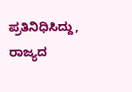ಪ್ರತಿನಿಧಿಸಿದ್ದು, ರಾಜ್ಯದ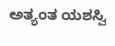ಅತ್ಯಂತ ಯಶಸ್ವಿ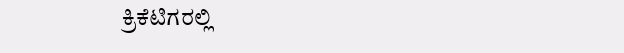ಕ್ರಿಕೆಟಿಗರಲ್ಲಿ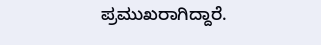ಪ್ರಮುಖರಾಗಿದ್ದಾರೆ.